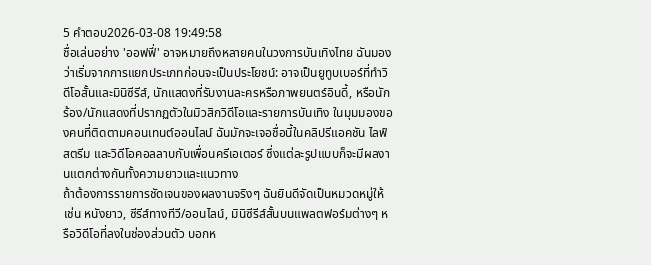5 คำตอบ2026-03-08 19:49:58
ชื่อเล่นอย่าง 'ออฟฟี่' อาจหมายถึงหลายคนในวงการบันเทิงไทย ฉันมองว่าเริ่มจากการแยกประเภทก่อนจะเป็นประโยชน์: อาจเป็นยูทูบเบอร์ที่ทำวิดีโอสั้นและมินิซีรีส์, นักแสดงที่รับงานละครหรือภาพยนตร์อินดี้, หรือนักร้อง/นักแสดงที่ปรากฏตัวในมิวสิกวิดีโอและรายการบันเทิง ในมุมมองของคนที่ติดตามคอนเทนต์ออนไลน์ ฉันมักจะเจอชื่อนี้ในคลิปรีแอคชัน ไลฟ์สตรีม และวิดีโอคอลลาบกับเพื่อนครีเอเตอร์ ซึ่งแต่ละรูปแบบก็จะมีผลงานแตกต่างกันทั้งความยาวและแนวทาง
ถ้าต้องการรายการชัดเจนของผลงานจริงๆ ฉันยินดีจัดเป็นหมวดหมู่ให้ เช่น หนังยาว, ซีรีส์ทางทีวี/ออนไลน์, มินิซีรีส์สั้นบนแพลตฟอร์มต่างๆ หรือวิดีโอที่ลงในช่องส่วนตัว บอกห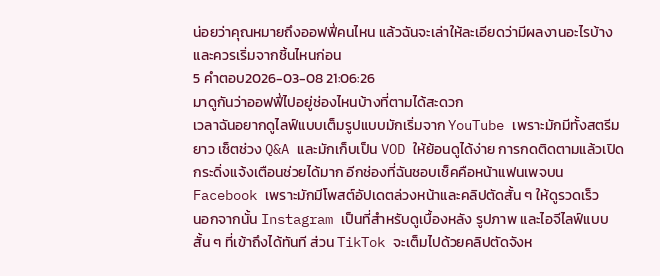น่อยว่าคุณหมายถึงออฟฟี่คนไหน แล้วฉันจะเล่าให้ละเอียดว่ามีผลงานอะไรบ้างและควรเริ่มจากชิ้นไหนก่อน
5 คำตอบ2026-03-08 21:06:26
มาดูกันว่าออฟฟี่ไปอยู่ช่องไหนบ้างที่ตามได้สะดวก
เวลาฉันอยากดูไลฟ์แบบเต็มรูปแบบมักเริ่มจาก YouTube เพราะมักมีทั้งสตรีมยาว เซ็ตช่วง Q&A และมักเก็บเป็น VOD ให้ย้อนดูได้ง่าย การกดติดตามแล้วเปิดกระดิ่งแจ้งเตือนช่วยได้มาก อีกช่องที่ฉันชอบเช็คคือหน้าแฟนเพจบน Facebook เพราะมักมีโพสต์อัปเดตล่วงหน้าและคลิปตัดสั้น ๆ ให้ดูรวดเร็ว
นอกจากนั้น Instagram เป็นที่สำหรับดูเบื้องหลัง รูปภาพ และไอจีไลฟ์แบบสั้น ๆ ที่เข้าถึงได้ทันที ส่วน TikTok จะเต็มไปด้วยคลิปตัดจังห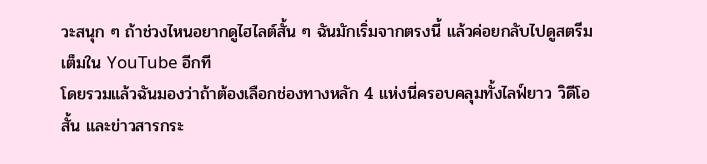วะสนุก ๆ ถ้าช่วงไหนอยากดูไฮไลต์สั้น ๆ ฉันมักเริ่มจากตรงนี้ แล้วค่อยกลับไปดูสตรีมเต็มใน YouTube อีกที
โดยรวมแล้วฉันมองว่าถ้าต้องเลือกช่องทางหลัก 4 แห่งนี่ครอบคลุมทั้งไลฟ์ยาว วิดีโอสั้น และข่าวสารกระ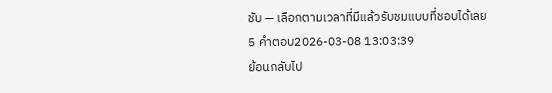ชับ — เลือกตามเวลาที่มีแล้วรับชมแบบที่ชอบได้เลย
5 คำตอบ2026-03-08 13:03:39
ย้อนกลับไป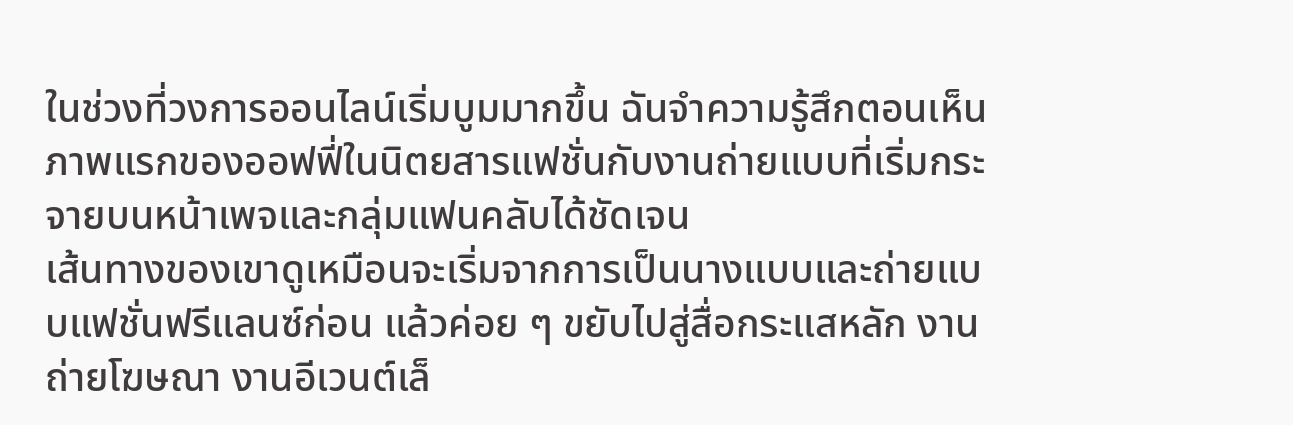ในช่วงที่วงการออนไลน์เริ่มบูมมากขึ้น ฉันจำความรู้สึกตอนเห็นภาพแรกของออฟฟี่ในนิตยสารแฟชั่นกับงานถ่ายแบบที่เริ่มกระจายบนหน้าเพจและกลุ่มแฟนคลับได้ชัดเจน
เส้นทางของเขาดูเหมือนจะเริ่มจากการเป็นนางแบบและถ่ายแบบแฟชั่นฟรีแลนซ์ก่อน แล้วค่อย ๆ ขยับไปสู่สื่อกระแสหลัก งานถ่ายโฆษณา งานอีเวนต์เล็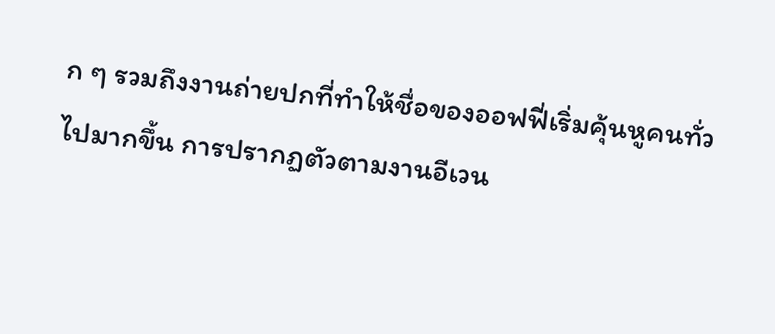ก ๆ รวมถึงงานถ่ายปกที่ทำให้ชื่อของออฟฟี่เริ่มคุ้นหูคนทั่วไปมากขึ้น การปรากฏตัวตามงานอีเวน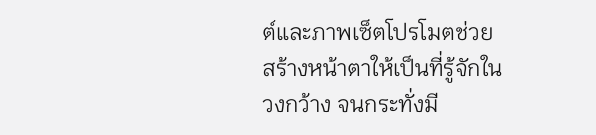ต์และภาพเซ็ตโปรโมตช่วยสร้างหน้าตาให้เป็นที่รู้จักในวงกว้าง จนกระทั่งมี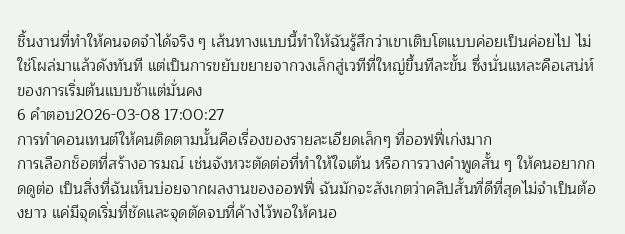ชิ้นงานที่ทำให้คนจดจำได้จริง ๆ เส้นทางแบบนี้ทำให้ฉันรู้สึกว่าเขาเติบโตแบบค่อยเป็นค่อยไป ไม่ใช่โผล่มาแล้วดังทันที แต่เป็นการขยับขยายจากวงเล็กสู่เวทีที่ใหญ่ขึ้นทีละขั้น ซึ่งนั่นแหละคือเสน่ห์ของการเริ่มต้นแบบช้าแต่มั่นคง
6 คำตอบ2026-03-08 17:00:27
การทำคอนเทนต์ให้คนติดตามนั้นคือเรื่องของรายละเอียดเล็กๆ ที่ออฟฟี่เก่งมาก
การเลือกช็อตที่สร้างอารมณ์ เช่นจังหวะตัดต่อที่ทำให้ใจเต้น หรือการวางคำพูดสั้น ๆ ให้คนอยากกดดูต่อ เป็นสิ่งที่ฉันเห็นบ่อยจากผลงานของออฟฟี่ ฉันมักจะสังเกตว่าคลิปสั้นที่ดีที่สุดไม่จำเป็นต้องยาว แค่มีจุดเริ่มที่ชัดและจุดตัดจบที่ค้างไว้พอให้คนอ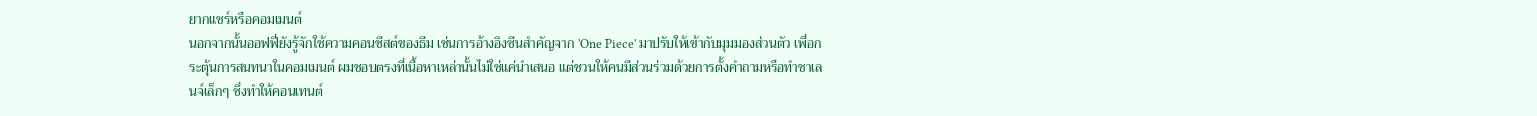ยากแชร์หรือคอมเมนต์
นอกจากนั้นออฟฟี่ยังรู้จักใช้ความคอนซีสต์ของธีม เช่นการอ้างอิงซีนสำคัญจาก 'One Piece' มาปรับให้เข้ากับมุมมองส่วนตัว เพื่อกระตุ้นการสนทนาในคอมเมนต์ ผมชอบตรงที่เนื้อหาเหล่านั้นไม่ใช่แค่นำเสนอ แต่ชวนให้คนมีส่วนร่วมด้วยการตั้งคำถามหรือทำชาเลนจ์เล็กๆ ซึ่งทำให้คอนเทนต์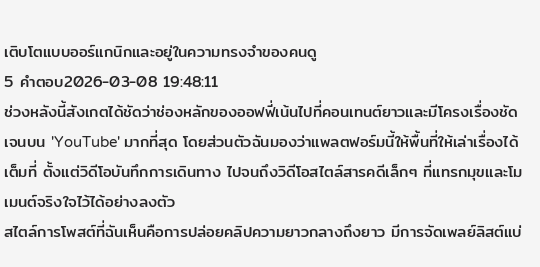เติบโตแบบออร์แกนิกและอยู่ในความทรงจำของคนดู
5 คำตอบ2026-03-08 19:48:11
ช่วงหลังนี้สังเกตได้ชัดว่าช่องหลักของออฟฟี่เน้นไปที่คอนเทนต์ยาวและมีโครงเรื่องชัดเจนบน 'YouTube' มากที่สุด โดยส่วนตัวฉันมองว่าแพลตฟอร์มนี้ให้พื้นที่ให้เล่าเรื่องได้เต็มที่ ตั้งแต่วิดีโอบันทึกการเดินทาง ไปจนถึงวิดีโอสไตล์สารคดีเล็กๆ ที่แทรกมุขและโมเมนต์จริงใจไว้ได้อย่างลงตัว
สไตล์การโพสต์ที่ฉันเห็นคือการปล่อยคลิปความยาวกลางถึงยาว มีการจัดเพลย์ลิสต์แบ่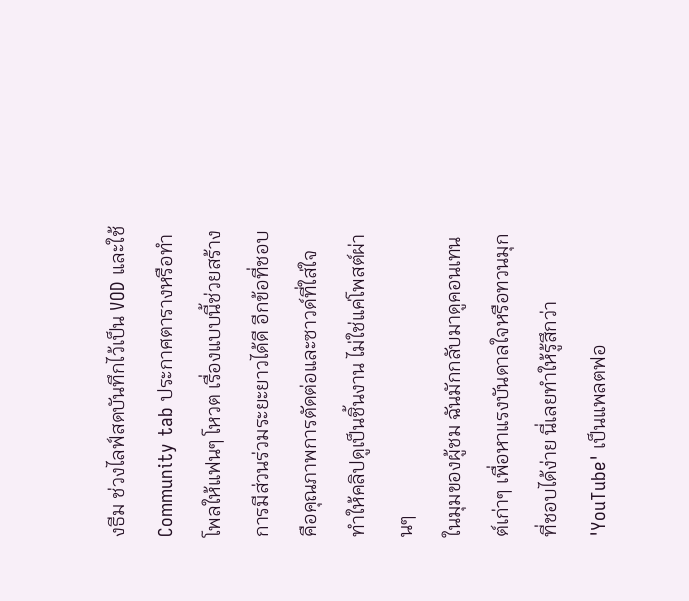งธีม ช่วงไลฟ์สดบันทึกไว้เป็น VOD และใช้ Community tab ประกาศตารางหรือทำโพลให้แฟนๆ โหวต เรื่องแบบนี้ช่วยสร้างการมีส่วนร่วมระยะยาวได้ดี อีกข้อที่ชอบคือคุณภาพการตัดต่อและซาวด์ที่ใส่ใจ ทำให้คลิปดูเป็นชิ้นงาน ไม่ใช่แค่โพสต์ผ่านๆ
ในมุมของผู้ชม ฉันมักกลับมาดูคอนเทนต์เก่าๆ เพื่อหาแรงบันดาลใจหรือทวนมุกที่ชอบได้ง่าย นี่เลยทำให้รู้สึกว่า 'YouTube' เป็นแพลตฟอ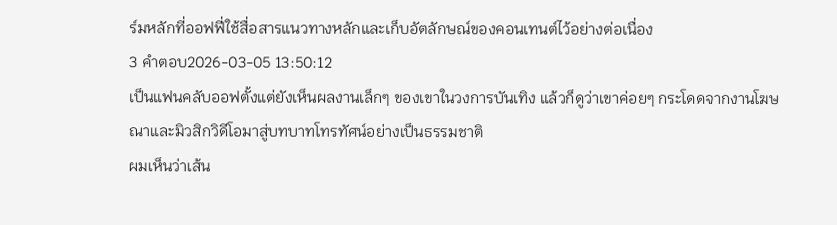ร์มหลักที่ออฟฟี่ใช้สื่อสารแนวทางหลักและเก็บอัตลักษณ์ของคอนเทนต์ไว้อย่างต่อเนื่อง
3 คำตอบ2026-03-05 13:50:12
เป็นแฟนคลับออฟตั้งแต่ยังเห็นผลงานเล็กๆ ของเขาในวงการบันเทิง แล้วก็ดูว่าเขาค่อยๆ กระโดดจากงานโฆษณาและมิวสิกวิดีโอมาสู่บทบาทโทรทัศน์อย่างเป็นธรรมชาติ
ผมเห็นว่าเส้น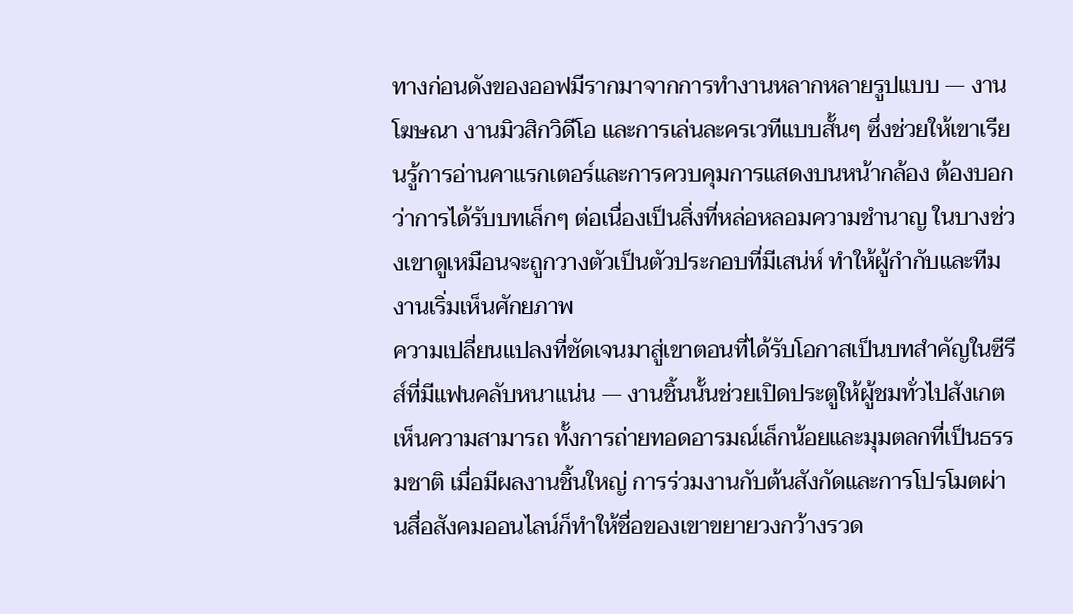ทางก่อนดังของออฟมีรากมาจากการทำงานหลากหลายรูปแบบ — งานโฆษณา งานมิวสิกวิดีโอ และการเล่นละครเวทีแบบสั้นๆ ซึ่งช่วยให้เขาเรียนรู้การอ่านคาแรกเตอร์และการควบคุมการแสดงบนหน้ากล้อง ต้องบอกว่าการได้รับบทเล็กๆ ต่อเนื่องเป็นสิ่งที่หล่อหลอมความชำนาญ ในบางช่วงเขาดูเหมือนจะถูกวางตัวเป็นตัวประกอบที่มีเสน่ห์ ทำให้ผู้กำกับและทีมงานเริ่มเห็นศักยภาพ
ความเปลี่ยนแปลงที่ชัดเจนมาสู่เขาตอนที่ได้รับโอกาสเป็นบทสำคัญในซีรีส์ที่มีแฟนคลับหนาแน่น — งานชิ้นนั้นช่วยเปิดประตูให้ผู้ชมทั่วไปสังเกตเห็นความสามารถ ทั้งการถ่ายทอดอารมณ์เล็กน้อยและมุมตลกที่เป็นธรรมชาติ เมื่อมีผลงานชิ้นใหญ่ การร่วมงานกับต้นสังกัดและการโปรโมตผ่านสื่อสังคมออนไลน์ก็ทำให้ชื่อของเขาขยายวงกว้างรวด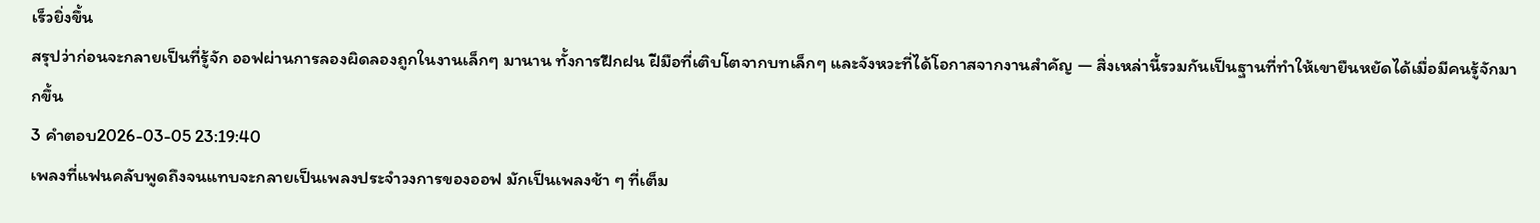เร็วยิ่งขึ้น
สรุปว่าก่อนจะกลายเป็นที่รู้จัก ออฟผ่านการลองผิดลองถูกในงานเล็กๆ มานาน ทั้งการฝึกฝน ฝีมือที่เติบโตจากบทเล็กๆ และจังหวะที่ได้โอกาสจากงานสำคัญ — สิ่งเหล่านี้รวมกันเป็นฐานที่ทำให้เขายืนหยัดได้เมื่อมีคนรู้จักมากขึ้น
3 คำตอบ2026-03-05 23:19:40
เพลงที่แฟนคลับพูดถึงจนแทบจะกลายเป็นเพลงประจำวงการของออฟ มักเป็นเพลงช้า ๆ ที่เต็ม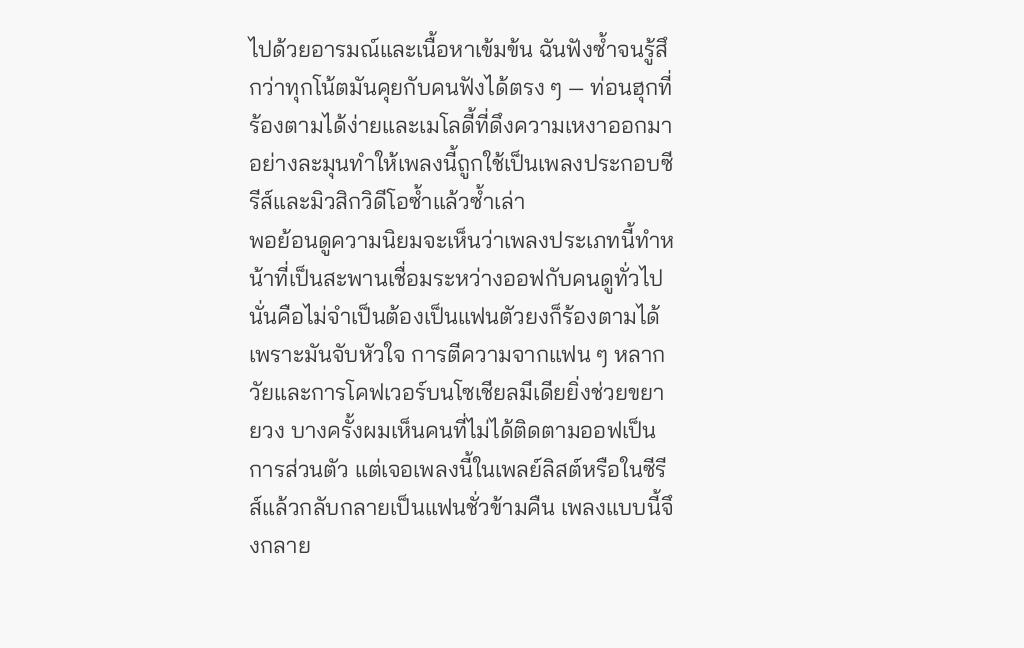ไปด้วยอารมณ์และเนื้อหาเข้มข้น ฉันฟังซ้ำจนรู้สึกว่าทุกโน้ตมันคุยกับคนฟังได้ตรง ๆ — ท่อนฮุกที่ร้องตามได้ง่ายและเมโลดี้ที่ดึงความเหงาออกมาอย่างละมุนทำให้เพลงนี้ถูกใช้เป็นเพลงประกอบซีรีส์และมิวสิกวิดีโอซ้ำแล้วซ้ำเล่า
พอย้อนดูความนิยมจะเห็นว่าเพลงประเภทนี้ทำหน้าที่เป็นสะพานเชื่อมระหว่างออฟกับคนดูทั่วไป นั่นคือไม่จำเป็นต้องเป็นแฟนตัวยงก็ร้องตามได้ เพราะมันจับหัวใจ การตีความจากแฟน ๆ หลากวัยและการโคฟเวอร์บนโซเชียลมีเดียยิ่งช่วยขยายวง บางครั้งผมเห็นคนที่ไม่ได้ติดตามออฟเป็นการส่วนตัว แต่เจอเพลงนี้ในเพลย์ลิสต์หรือในซีรีส์แล้วกลับกลายเป็นแฟนชั่วข้ามคืน เพลงแบบนี้จึงกลาย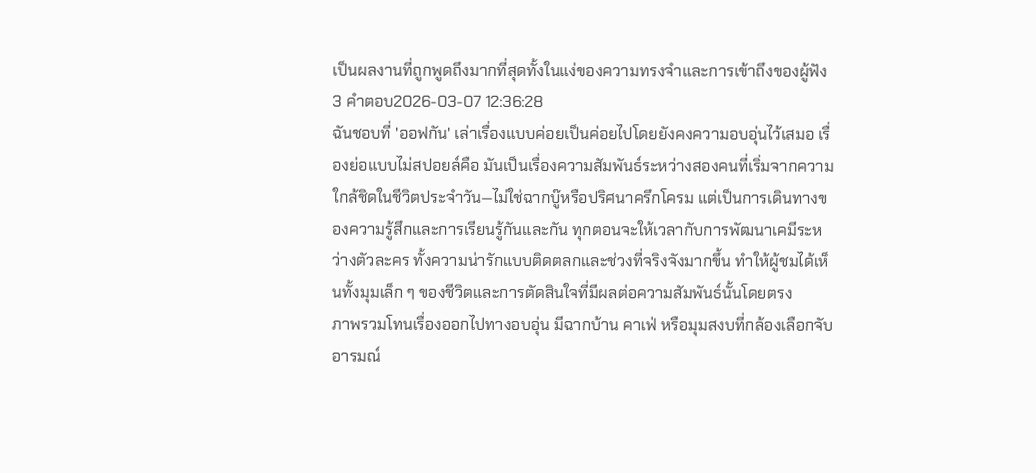เป็นผลงานที่ถูกพูดถึงมากที่สุดทั้งในแง่ของความทรงจำและการเข้าถึงของผู้ฟัง
3 คำตอบ2026-03-07 12:36:28
ฉันชอบที่ 'ออฟกัน' เล่าเรื่องแบบค่อยเป็นค่อยไปโดยยังคงความอบอุ่นไว้เสมอ เรื่องย่อแบบไม่สปอยล์คือ มันเป็นเรื่องความสัมพันธ์ระหว่างสองคนที่เริ่มจากความใกล้ชิดในชีวิตประจำวัน—ไม่ใช่ฉากบู๊หรือปริศนาครึกโครม แต่เป็นการเดินทางของความรู้สึกและการเรียนรู้กันและกัน ทุกตอนจะให้เวลากับการพัฒนาเคมีระหว่างตัวละคร ทั้งความน่ารักแบบติดตลกและช่วงที่จริงจังมากขึ้น ทำให้ผู้ชมได้เห็นทั้งมุมเล็ก ๆ ของชีวิตและการตัดสินใจที่มีผลต่อความสัมพันธ์นั้นโดยตรง
ภาพรวมโทนเรื่องออกไปทางอบอุ่น มีฉากบ้าน คาเฟ่ หรือมุมสงบที่กล้องเลือกจับอารมณ์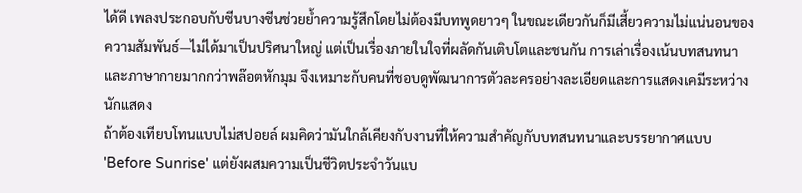ได้ดี เพลงประกอบกับซีนบางซีนช่วยย้ำความรู้สึกโดยไม่ต้องมีบทพูดยาวๆ ในขณะเดียวกันก็มีเสี้ยวความไม่แน่นอนของความสัมพันธ์—ไม่ได้มาเป็นปริศนาใหญ่ แต่เป็นเรื่องภายในใจที่ผลัดกันเติบโตและชนกัน การเล่าเรื่องเน้นบทสนทนาและภาษากายมากกว่าพล๊อตหักมุม จึงเหมาะกับคนที่ชอบดูพัฒนาการตัวละครอย่างละเอียดและการแสดงเคมีระหว่างนักแสดง
ถ้าต้องเทียบโทนแบบไม่สปอยล์ ผมคิดว่ามันใกล้เคียงกับงานที่ให้ความสำคัญกับบทสนทนาและบรรยากาศแบบ 'Before Sunrise' แต่ยังผสมความเป็นชีวิตประจำวันแบ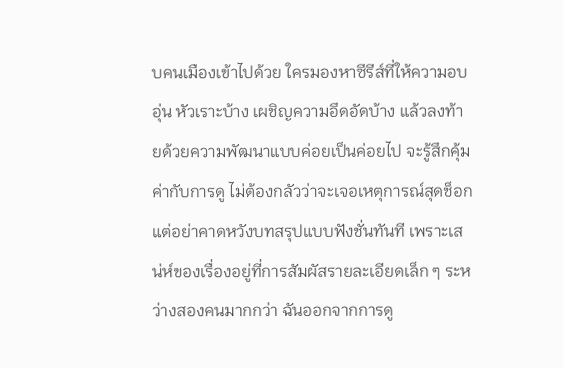บคนเมืองเข้าไปด้วย ใครมองหาซีรีส์ที่ให้ความอบอุ่น หัวเราะบ้าง เผชิญความอึดอัดบ้าง แล้วลงท้ายด้วยความพัฒนาแบบค่อยเป็นค่อยไป จะรู้สึกคุ้มค่ากับการดู ไม่ต้องกลัวว่าจะเจอเหตุการณ์สุดช็อก แต่อย่าคาดหวังบทสรุปแบบฟังชั่นทันที เพราะเสน่ห์ของเรื่องอยู่ที่การสัมผัสรายละเอียดเล็ก ๆ ระหว่างสองคนมากกว่า ฉันออกจากการดู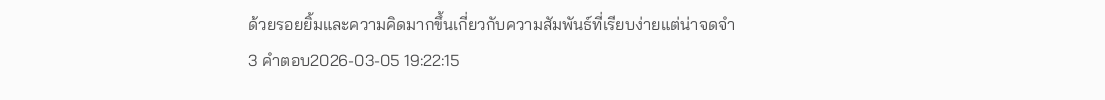ด้วยรอยยิ้มและความคิดมากขึ้นเกี่ยวกับความสัมพันธ์ที่เรียบง่ายแต่น่าจดจำ
3 คำตอบ2026-03-05 19:22:15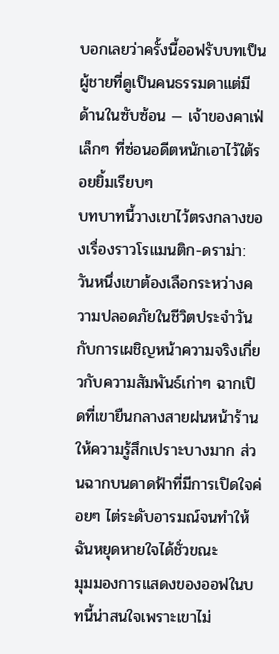บอกเลยว่าครั้งนี้ออฟรับบทเป็นผู้ชายที่ดูเป็นคนธรรมดาแต่มีด้านในซับซ้อน — เจ้าของคาเฟ่เล็กๆ ที่ซ่อนอดีตหนักเอาไว้ใต้รอยยิ้มเรียบๆ
บทบาทนี้วางเขาไว้ตรงกลางของเรื่องราวโรแมนติก-ดราม่า: วันหนึ่งเขาต้องเลือกระหว่างความปลอดภัยในชีวิตประจำวันกับการเผชิญหน้าความจริงเกี่ยวกับความสัมพันธ์เก่าๆ ฉากเปิดที่เขายืนกลางสายฝนหน้าร้านให้ความรู้สึกเปราะบางมาก ส่วนฉากบนดาดฟ้าที่มีการเปิดใจค่อยๆ ไต่ระดับอารมณ์จนทำให้ฉันหยุดหายใจได้ชั่วขณะ
มุมมองการแสดงของออฟในบทนี้น่าสนใจเพราะเขาไม่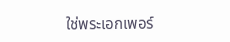ใช่พระเอกเพอร์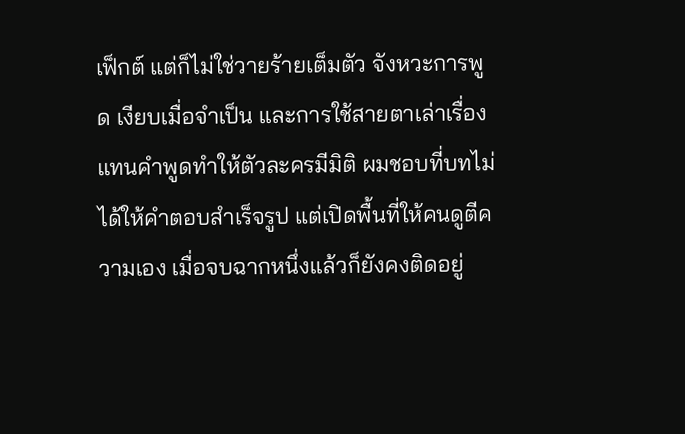เฟ็กต์ แต่ก็ไม่ใช่วายร้ายเต็มตัว จังหวะการพูด เงียบเมื่อจำเป็น และการใช้สายตาเล่าเรื่องแทนคำพูดทำให้ตัวละครมีมิติ ผมชอบที่บทไม่ได้ให้คำตอบสำเร็จรูป แต่เปิดพื้นที่ให้คนดูตีความเอง เมื่อจบฉากหนึ่งแล้วก็ยังคงติดอยู่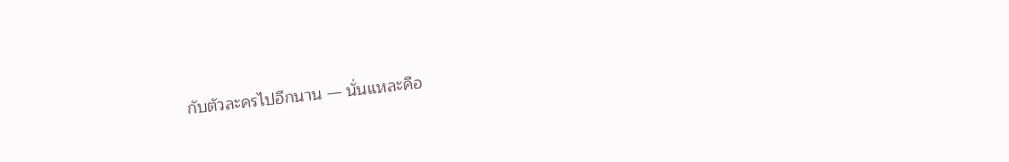กับตัวละครไปอีกนาน — นั่นแหละคือ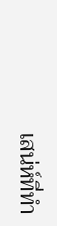เสน่ห์ที่ทำ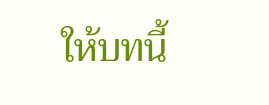ให้บทนี้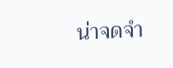น่าจดจำ